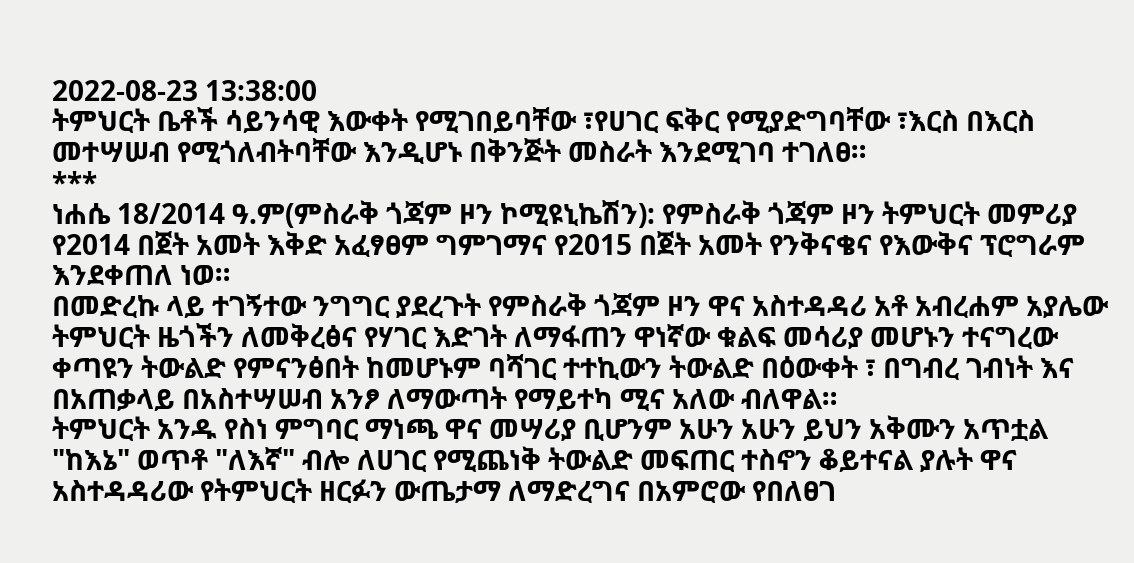2022-08-23 13:38:00
ትምህርት ቤቶች ሳይንሳዊ እውቀት የሚገበይባቸው ፣የሀገር ፍቅር የሚያድግባቸው ፣እርስ በእርስ መተሣሠብ የሚጎለብትባቸው እንዲሆኑ በቅንጅት መስራት እንደሚገባ ተገለፀ።
***
ነሐሴ 18/2014 ዓ.ም(ምስራቅ ጎጃም ዞን ኮሚዩኒኬሽን): የምስራቅ ጎጃም ዞን ትምህርት መምሪያ የ2014 በጀት አመት እቅድ አፈፃፀም ግምገማና የ2015 በጀት አመት የንቅናቄና የእውቅና ፕሮግራም እንደቀጠለ ነወ።
በመድረኩ ላይ ተገኝተው ንግግር ያደረጉት የምስራቅ ጎጃም ዞን ዋና አስተዳዳሪ አቶ አብረሐም አያሌው ትምህርት ዜጎችን ለመቅረፅና የሃገር እድገት ለማፋጠን ዋነኛው ቁልፍ መሳሪያ መሆኑን ተናግረው ቀጣዩን ትውልድ የምናንፅበት ከመሆኑም ባሻገር ተተኪውን ትውልድ በዕውቀት ፣ በግብረ ገብነት እና በአጠቃላይ በአስተሣሠብ አንፆ ለማውጣት የማይተካ ሚና አለው ብለዋል።
ትምህርት አንዱ የስነ ምግባር ማነጫ ዋና መሣሪያ ቢሆንም አሁን አሁን ይህን አቅሙን አጥቷል "ከእኔ" ወጥቶ "ለእኛ" ብሎ ለሀገር የሚጨነቅ ትውልድ መፍጠር ተስኖን ቆይተናል ያሉት ዋና አስተዳዳሪው የትምህርት ዘርፉን ውጤታማ ለማድረግና በአምሮው የበለፀገ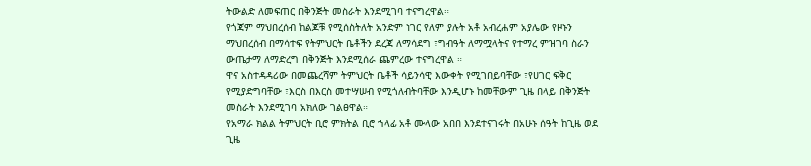ትውልድ ለመፍጠር በቅንጅት መስራት እንደሚገባ ተናግረዋል።
የጎጃም ማህበረሰብ ከልጆቹ የሚሰስትለት አንድም ነገር የለም ያሉት አቶ አብረሐም አያሌው የዞኑን ማህበረሰብ በማሳተፍ የትምህርት ቤቶችን ደረጃ ለማሳደግ ፣ግብዓት ለማሟላትና የተማረ ምዝገባ ስራን ውጤታማ ለማድረግ በቅንጅት እንደሚሰራ ጨምረው ተናግረዋል ።
ዋና አስተዳዳሪው በመጨረሻም ትምህርት ቤቶች ሳይንሳዊ እውቀት የሚገበይባቸው ፣የሀገር ፍቅር የሚያድግባቸው ፣እርስ በእርስ መተሣሠብ የሚጎለብትባቸው እንዲሆኑ ከመቸውም ጊዜ በላይ በቅንጅት መስራት እንደሚገባ አክለው ገልፀዋል።
የአማራ ክልል ትምህርት ቢሮ ምክትል ቢሮ ኀላፊ አቶ ሙላው አበበ እንደተናገሩት በአሁኑ ሰዓት ከጊዜ ወደ ጊዜ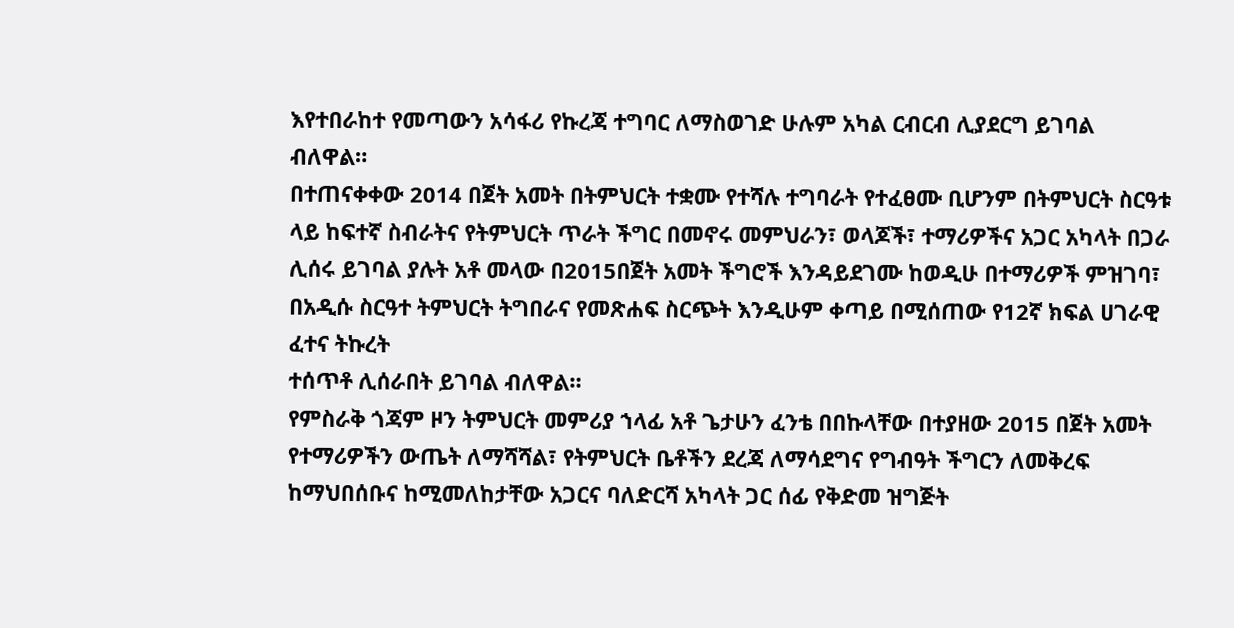እየተበራከተ የመጣውን አሳፋሪ የኩረጃ ተግባር ለማስወገድ ሁሉም አካል ርብርብ ሊያደርግ ይገባል ብለዋል።
በተጠናቀቀው 2014 በጀት አመት በትምህርት ተቋሙ የተሻሉ ተግባራት የተፈፀሙ ቢሆንም በትምህርት ስርዓቱ ላይ ከፍተኛ ስብራትና የትምህርት ጥራት ችግር በመኖሩ መምህራን፣ ወላጆች፣ ተማሪዎችና አጋር አካላት በጋራ ሊሰሩ ይገባል ያሉት አቶ መላው በ2015በጀት አመት ችግሮች እንዳይደገሙ ከወዲሁ በተማሪዎች ምዝገባ፣ በአዲሱ ስርዓተ ትምህርት ትግበራና የመጽሐፍ ስርጭት እንዲሁም ቀጣይ በሚሰጠው የ12ኛ ክፍል ሀገራዊ ፈተና ትኩረት
ተሰጥቶ ሊሰራበት ይገባል ብለዋል።
የምስራቅ ጎጃም ዞን ትምህርት መምሪያ ኀላፊ አቶ ጌታሁን ፈንቴ በበኩላቸው በተያዘው 2015 በጀት አመት የተማሪዎችን ውጤት ለማሻሻል፣ የትምህርት ቤቶችን ደረጃ ለማሳደግና የግብዓት ችግርን ለመቅረፍ ከማህበሰቡና ከሚመለከታቸው አጋርና ባለድርሻ አካላት ጋር ሰፊ የቅድመ ዝግጅት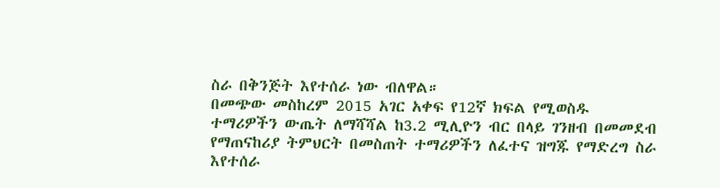ስራ በቅንጅት እየተሰራ ነው ብለዋል።
በመጭው መስከረም 2015 አገር አቀፍ የ12ኛ ክፍል የሚወስዱ ተማሪዎችን ውጤት ለማሻሻል ከ3.2 ሚሊዮን ብር በላይ ገንዘብ በመመደብ የማጠናከሪያ ትምህርት በመስጠት ተማሪዎችን ለፈተና ዝግጁ የማድረግ ስራ እየተሰራ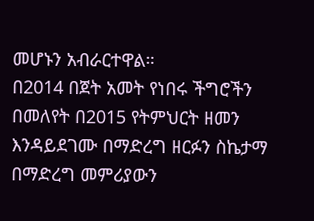መሆኑን አብራርተዋል።
በ2014 በጀት አመት የነበሩ ችግሮችን በመለየት በ2015 የትምህርት ዘመን እንዳይደገሙ በማድረግ ዘርፉን ስኬታማ በማድረግ መምሪያውን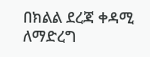በክልል ደረጃ ቀዳሚ ለማድረግ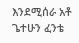እንደሚሰራ አቶ ጌተሁን ፈንቴ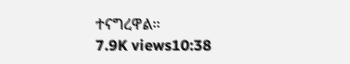ተናግረዋል።
7.9K views10:38